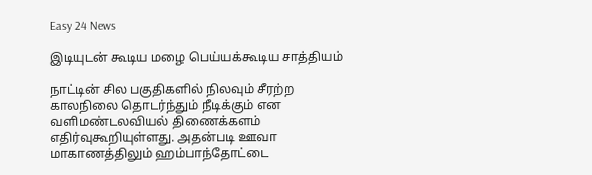Easy 24 News

இடியுடன் கூடிய மழை பெய்யக்கூடிய சாத்தியம்

நாட்டின் சில பகுதிகளில் நிலவும் சீரற்ற காலநிலை தொடர்ந்தும் நீடிக்கும் என வளிமண்டலவியல் திணைக்களம் எதிர்வுகூறியுள்ளது. அதன்படி ஊவா மாகாணத்திலும் ஹம்பாந்தோட்டை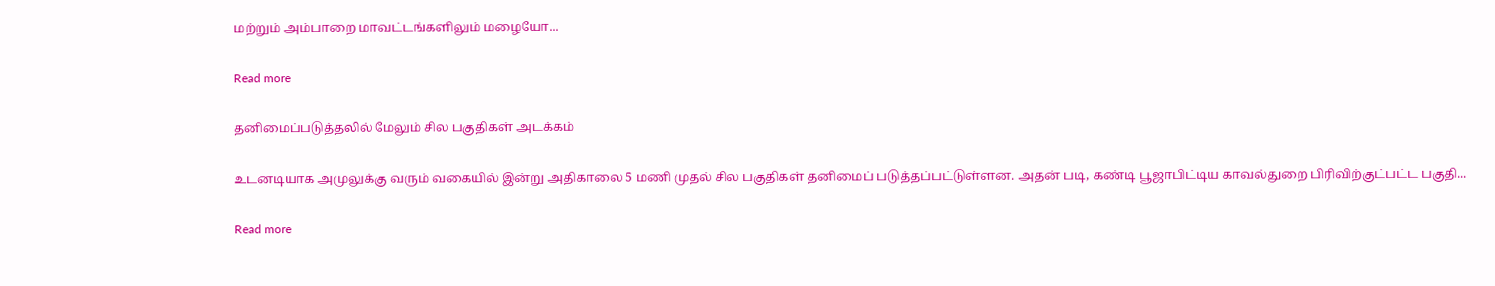மற்றும் அம்பாறை மாவட்டங்களிலும் மழையோ...

Read more

தனிமைப்படுத்தலில் மேலும் சில பகுதிகள் அடக்கம்

உடனடியாக அமுலுக்கு வரும் வகையில் இன்று அதிகாலை 5 மணி முதல் சில பகுதிகள் தனிமைப் படுத்தப்பட்டுள்ளன. அதன் படி, கண்டி பூஜாபிட்டிய காவல்துறை பிரிவிற்குட்பட்ட பகுதி...

Read more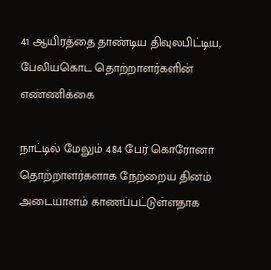41 ஆயிரத்தை தாண்டிய திவுலபிட்டிய, பேலியகொட தொற்றாளர்களின் எண்ணிக்கை

நாட்டில் மேலும் 484 பேர் கொரோனா தொற்றாளர்களாக நேற்றைய தினம் அடையாளம் காணப்பட்டுள்ளதாக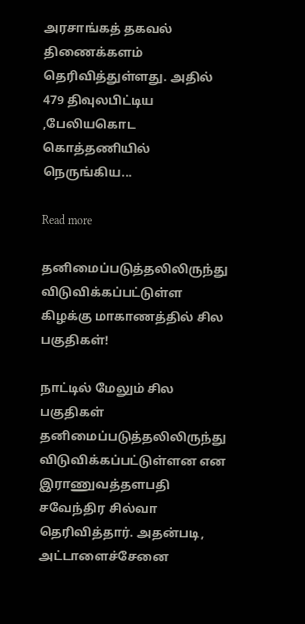அரசாங்கத் தகவல் திணைக்களம் தெரிவித்துள்ளது. அதில் 479 திவுலபிட்டிய ,பேலியகொட கொத்தணியில் நெருங்கிய...

Read more

தனிமைப்படுத்தலிலிருந்து விடுவிக்கப்பட்டுள்ள கிழக்கு மாகாணத்தில் சில பகுதிகள்!

நாட்டில் மேலும் சில பகுதிகள் தனிமைப்படுத்தலிலிருந்து விடுவிக்கப்பட்டுள்ளன என இராணுவத்தளபதி சவேந்திர சில்வா தெரிவித்தார். அதன்படி, அட்டாளைச்சேனை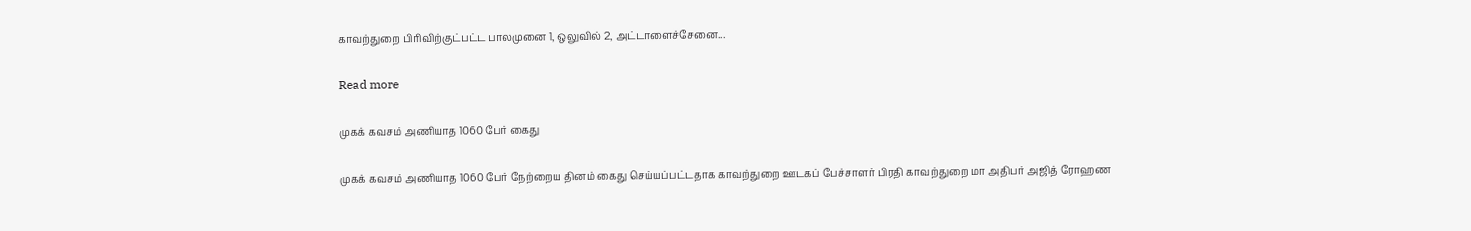காவற்துறை பிரிவிற்குட்பட்ட பாலமுனை 1, ஒலுவில் 2, அட்டாளைச்சேனை...

Read more

முகக் கவசம் அணியாத 1060 பேர் கைது

முகக் கவசம் அணியாத 1060 பேர் நேற்றைய தினம் கைது செய்யப்பட்டதாக காவற்துறை ஊடகப் பேச்சாளர் பிரதி காவற்துறை மா அதிபர் அஜித் ரோஹண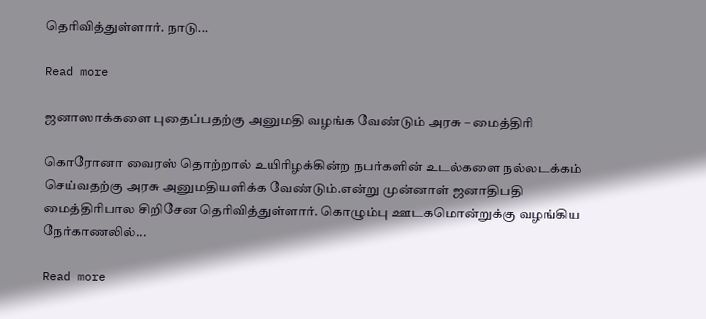தெரிவித்துள்ளார். நாடு...

Read more

ஜனாஸாக்களை புதைப்பதற்கு அனுமதி வழங்க வேண்டும் அரசு – மைத்திரி

கொரோனா வைரஸ் தொற்றால் உயிரிழக்கின்ற நபர்களின் உடல்களை நல்லடக்கம் செய்வதற்கு அரசு அனுமதியளிக்க வேண்டும்.என்று முன்னாள் ஜனாதிபதி மைத்திரிபால சிறிசேன தெரிவித்துள்ளார். கொழும்பு ஊடகமொன்றுக்கு வழங்கிய நேர்காணலில்...

Read more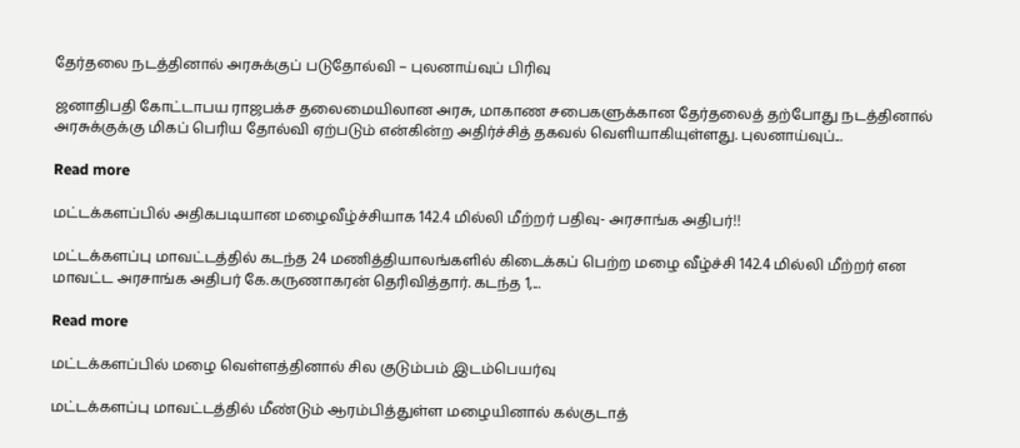தேர்தலை நடத்தினால் அரசுக்குப் படுதோல்வி – புலனாய்வுப் பிரிவு

ஜனாதிபதி கோட்டாபய ராஜபக்ச தலைமையிலான அரசு, மாகாண சபைகளுக்கான தேர்தலைத் தற்போது நடத்தினால் அரசுக்குக்கு மிகப் பெரிய தோல்வி ஏற்படும் என்கின்ற அதிர்ச்சித் தகவல் வெளியாகியுள்ளது. புலனாய்வுப்...

Read more

மட்டக்களப்பில் அதிகபடியான மழைவீழ்ச்சியாக 142.4 மில்லி மீற்றர் பதிவு- அரசாங்க அதிபர்!!

மட்டக்களப்பு மாவட்டத்தில் கடந்த 24 மணித்தியாலங்களில் கிடைக்கப் பெற்ற மழை வீழ்ச்சி 142.4 மில்லி மீற்றர் என மாவட்ட அரசாங்க அதிபர் கே.கருணாகரன் தெரிவித்தார். கடந்த 1,...

Read more

மட்டக்களப்பில் மழை வெள்ளத்தினால் சில குடும்பம் இடம்பெயர்வு

மட்டக்களப்பு மாவட்டத்தில் மீண்டும் ஆரம்பித்துள்ள மழையினால் கல்குடாத்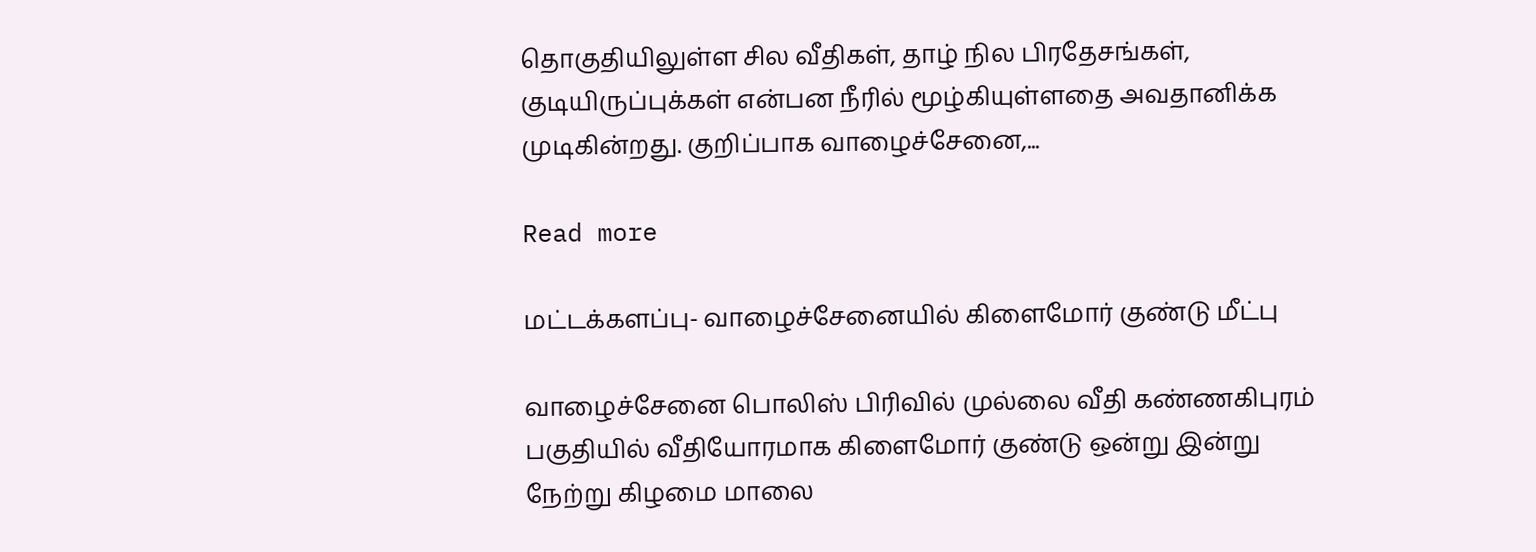தொகுதியிலுள்ள சில வீதிகள், தாழ் நில பிரதேசங்கள், குடியிருப்புக்கள் என்பன நீரில் மூழ்கியுள்ளதை அவதானிக்க முடிகின்றது. குறிப்பாக வாழைச்சேனை,...

Read more

மட்டக்களப்பு- வாழைச்சேனையில் கிளைமோர் குண்டு மீட்பு

வாழைச்சேனை பொலிஸ் பிரிவில் முல்லை வீதி கண்ணகிபுரம் பகுதியில் வீதியோரமாக கிளைமோர் குண்டு ஒன்று இன்று நேற்று கிழமை மாலை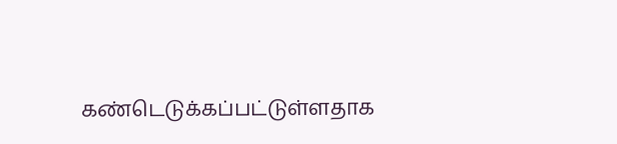கண்டெடுக்கப்பட்டுள்ளதாக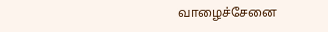வாழைச்சேனை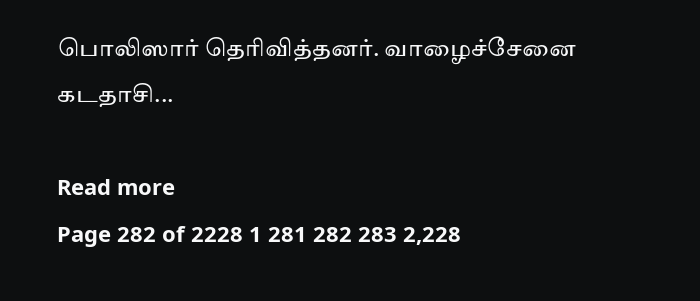பொலிஸார் தெரிவித்தனர். வாழைச்சேனை கடதாசி...

Read more
Page 282 of 2228 1 281 282 283 2,228